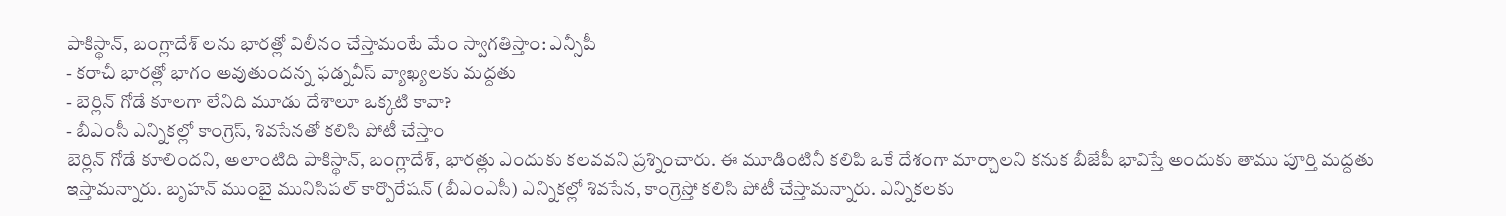పాకిస్థాన్, బంగ్లాదేశ్ లను భారత్లో విలీనం చేస్తామంటే మేం స్వాగతిస్తాం: ఎన్సీపీ
- కరాచీ భారత్లో భాగం అవుతుందన్న ఫడ్నవీస్ వ్యాఖ్యలకు మద్దతు
- బెర్లిన్ గోడే కూలగా లేనిది మూడు దేశాలూ ఒక్కటి కావా?
- బీఎంసీ ఎన్నికల్లో కాంగ్రెస్, శివసేనతో కలిసి పోటీ చేస్తాం
బెర్లిన్ గోడే కూలిందని, అలాంటిది పాకిస్థాన్, బంగ్లాదేశ్, భారత్లు ఎందుకు కలవవని ప్రశ్నించారు. ఈ మూడింటినీ కలిపి ఒకే దేశంగా మార్చాలని కనుక బీజేపీ భావిస్తే అందుకు తాము పూర్తి మద్దతు ఇస్తామన్నారు. బృహన్ ముంబై మునిసిపల్ కార్పొరేషన్ (బీఎంఎసీ) ఎన్నికల్లో శివసేన, కాంగ్రెస్తో కలిసి పోటీ చేస్తామన్నారు. ఎన్నికలకు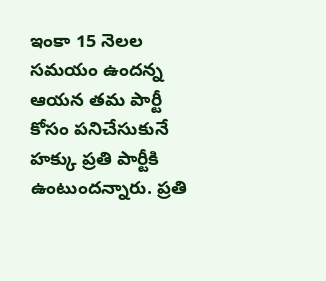ఇంకా 15 నెలల సమయం ఉందన్న ఆయన తమ పార్టీ కోసం పనిచేసుకునే హక్కు ప్రతి పార్టీకి ఉంటుందన్నారు. ప్రతి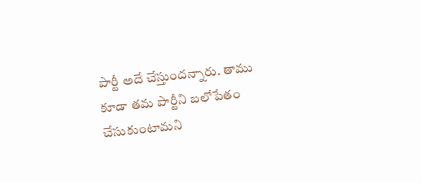పార్టీ అదే చేస్తుందన్నారు. తాము కూడా తమ పార్టీని బలోపేతం చేసుకుంటామని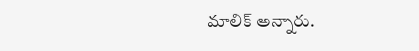మాలిక్ అన్నారు.